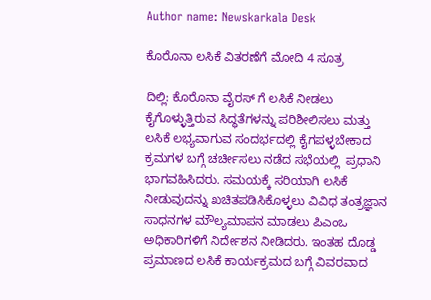Author name: Newskarkala Desk

ಕೊರೊನಾ ಲಸಿಕೆ ವಿತರಣೆಗೆ ಮೋದಿ 4 ಸೂತ್ರ

ದಿಲ್ಲಿ: ಕೊರೊನಾ ವೈರಸ್ ಗೆ ಲಸಿಕೆ ನೀಡಲು ಕೈಗೊಳ್ಳುತ್ತಿರುವ ಸಿದ್ಧತೆಗಳನ್ನು ಪರಿಶೀಲಿಸಲು ಮತ್ತು ಲಸಿಕೆ ಲಭ್ಯವಾಗುವ ಸಂದರ್ಭದಲ್ಲಿ ಕೈಗಪಳ್ಳಬೇಕಾದ ಕ್ರಮಗಳ ಬಗ್ಗೆ ಚರ್ಚೀಸಲು ನಡೆದ ಸಭೆಯಲ್ಲಿ  ಪ್ರಧಾನಿ ಭಾಗವಹಿಸಿದರು. ಸಮಯಕ್ಕೆ ಸರಿಯಾಗಿ ಲಸಿಕೆ ನೀಡುವುದನ್ನು ಖಚಿತಪಡಿಸಿಕೊಳ್ಳಲು ವಿವಿಧ ತಂತ್ರಜ್ಞಾನ ಸಾಧನಗಳ ಮೌಲ್ಯಮಾಪನ ಮಾಡಲು ಪಿಎಂಒ ಅಧಿಕಾರಿಗಳಿಗೆ ನಿರ್ದೇಶನ ನೀಡಿದರು. ಇಂತಹ ದೊಡ್ಡ ಪ್ರಮಾಣದ ಲಸಿಕೆ ಕಾರ್ಯಕ್ರಮದ ಬಗ್ಗೆ ವಿವರವಾದ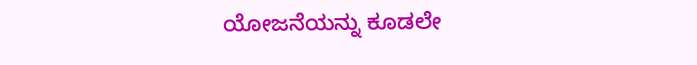ಯೋಜನೆಯನ್ನು ಕೂಡಲೇ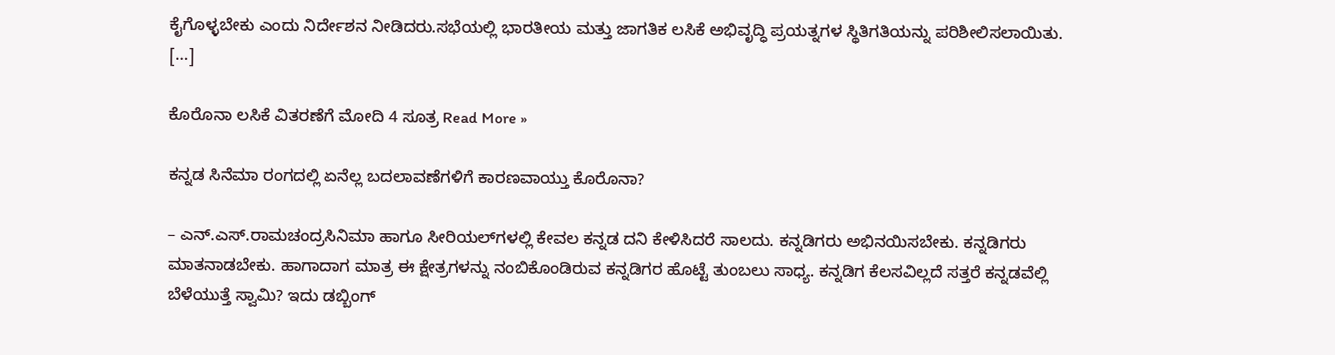ಕೈಗೊಳ್ಳಬೇಕು ಎಂದು ನಿರ್ದೇಶನ ನೀಡಿದರು.ಸಭೆಯಲ್ಲಿ ಭಾರತೀಯ ಮತ್ತು ಜಾಗತಿಕ ಲಸಿಕೆ ಅಭಿವೃದ್ಧಿ ಪ್ರಯತ್ನಗಳ ಸ್ಥಿತಿಗತಿಯನ್ನು ಪರಿಶೀಲಿಸಲಾಯಿತು. […]

ಕೊರೊನಾ ಲಸಿಕೆ ವಿತರಣೆಗೆ ಮೋದಿ 4 ಸೂತ್ರ Read More »

ಕನ್ನಡ ಸಿನೆಮಾ ರಂಗದಲ್ಲಿ ಏನೆಲ್ಲ ಬದಲಾವಣೆಗಳಿಗೆ ಕಾರಣವಾಯ್ತು ಕೊರೊನಾ?

– ಎನ್.ಎಸ್.ರಾಮಚಂದ್ರಸಿನಿಮಾ ಹಾಗೂ ಸೀರಿಯಲ್‍ಗಳಲ್ಲಿ ಕೇವಲ ಕನ್ನಡ ದನಿ ಕೇಳಿಸಿದರೆ ಸಾಲದು. ಕನ್ನಡಿಗರು ಅಭಿನಯಿಸಬೇಕು. ಕನ್ನಡಿಗರು ಮಾತನಾಡಬೇಕು. ಹಾಗಾದಾಗ ಮಾತ್ರ ಈ ಕ್ಷೇತ್ರಗಳನ್ನು ನಂಬಿಕೊಂಡಿರುವ ಕನ್ನಡಿಗರ ಹೊಟ್ಟೆ ತುಂಬಲು ಸಾಧ್ಯ. ಕನ್ನಡಿಗ ಕೆಲಸವಿಲ್ಲದೆ ಸತ್ತರೆ ಕನ್ನಡವೆಲ್ಲಿ ಬೆಳೆಯುತ್ತೆ ಸ್ವಾಮಿ? ಇದು ಡಬ್ಬಿಂಗ್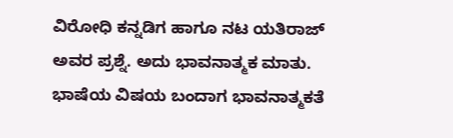ವಿರೋಧಿ ಕನ್ನಡಿಗ ಹಾಗೂ ನಟ ಯತಿರಾಜ್ ಅವರ ಪ್ರಶ್ನೆ. ಅದು ಭಾವನಾತ್ಮಕ ಮಾತು. ಭಾಷೆಯ ವಿಷಯ ಬಂದಾಗ ಭಾವನಾತ್ಮಕತೆ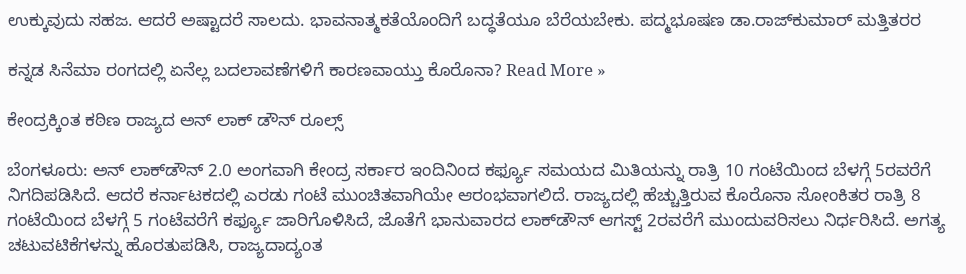ಉಕ್ಕುವುದು ಸಹಜ. ಆದರೆ ಅಷ್ಟಾದರೆ ಸಾಲದು. ಭಾವನಾತ್ಮಕತೆಯೊಂದಿಗೆ ಬದ್ಧತೆಯೂ ಬೆರೆಯಬೇಕು. ಪದ್ಮಭೂಷಣ ಡಾ.ರಾಜ್‍ಕುಮಾರ್ ಮತ್ತಿತರರ

ಕನ್ನಡ ಸಿನೆಮಾ ರಂಗದಲ್ಲಿ ಏನೆಲ್ಲ ಬದಲಾವಣೆಗಳಿಗೆ ಕಾರಣವಾಯ್ತು ಕೊರೊನಾ? Read More »

ಕೇಂದ್ರಕ್ಕಿಂತ ಕಠಿಣ ರಾಜ್ಯದ ಅನ್‌ ಲಾಕ್‌ ಡೌನ್‌ ರೂಲ್ಸ್

ಬೆಂಗಳೂರು: ಅನ್ ಲಾಕ್‍ಡೌನ್ 2.0 ಅಂಗವಾಗಿ ಕೇಂದ್ರ ಸರ್ಕಾರ ಇಂದಿನಿಂದ ಕರ್ಫ್ಯೂ ಸಮಯದ ಮಿತಿಯನ್ನು ರಾತ್ರಿ 10 ಗಂಟೆಯಿಂದ ಬೆಳಗ್ಗೆ 5ರವರೆಗೆ ನಿಗದಿಪಡಿಸಿದೆ. ಆದರೆ ಕರ್ನಾಟಕದಲ್ಲಿ ಎರಡು ಗಂಟೆ ಮುಂಚಿತವಾಗಿಯೇ ಆರಂಭವಾಗಲಿದೆ. ರಾಜ್ಯದಲ್ಲಿ ಹೆಚ್ಚುತ್ತಿರುವ ಕೊರೊನಾ ಸೋಂಕಿತರ ರಾತ್ರಿ 8 ಗಂಟೆಯಿಂದ ಬೆಳಗ್ಗೆ 5 ಗಂಟೆವರೆಗೆ ಕರ್ಫ್ಯೂ ಜಾರಿಗೊಳಿಸಿದೆ, ಜೊತೆಗೆ ಭಾನುವಾರದ ಲಾಕ್‍ಡೌನ್ ಆಗಸ್ಟ್ 2ರವರೆಗೆ ಮುಂದುವರಿಸಲು ನಿರ್ಧರಿಸಿದೆ. ಅಗತ್ಯ ಚಟುವಟಿಕೆಗಳನ್ನು ಹೊರತುಪಡಿಸಿ, ರಾಜ್ಯದಾದ್ಯಂತ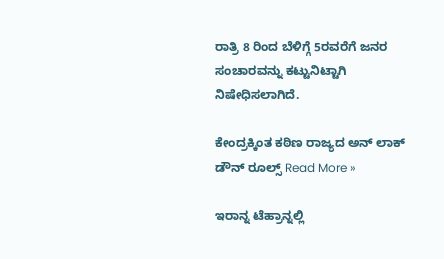ರಾತ್ರಿ 8 ರಿಂದ ಬೆಳಿಗ್ಗೆ 5ರವರೆಗೆ ಜನರ ಸಂಚಾರವನ್ನು ಕಟ್ಟುನಿಟ್ಟಾಗಿ ನಿಷೇಧಿಸಲಾಗಿದೆ.

ಕೇಂದ್ರಕ್ಕಿಂತ ಕಠಿಣ ರಾಜ್ಯದ ಅನ್‌ ಲಾಕ್‌ ಡೌನ್‌ ರೂಲ್ಸ್ Read More »

ಇರಾನ್ನ ಟೆಹ್ರಾನ್ನಲ್ಲಿ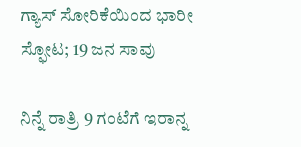ಗ್ಯಾಸ್ ಸೋರಿಕೆಯಿಂದ ಭಾರೀ ಸ್ಫೋಟ; 19 ಜನ ಸಾವು

ನಿನ್ನೆ ರಾತ್ರಿ 9 ಗಂಟೆಗೆ ಇರಾನ್ನ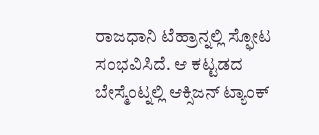ರಾಜಧಾನಿ ಟೆಹ್ರಾನ್ನಲ್ಲಿ ಸ್ಫೋಟ ಸಂಭವಿಸಿದೆ. ಆ ಕಟ್ಟಡದ ಬೇಸ್ಮೆಂಟ್ನಲ್ಲಿ ಆಕ್ಸಿಜನ್ ಟ್ಯಾಂಕ್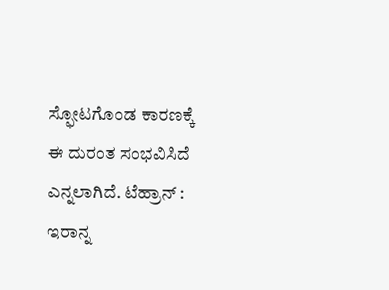ಸ್ಫೋಟಗೊಂಡ ಕಾರಣಕ್ಕೆ ಈ ದುರಂತ ಸಂಭವಿಸಿದೆ ಎನ್ನಲಾಗಿದೆ. ಟೆಹ್ರಾನ್‌ : ಇರಾನ್ನ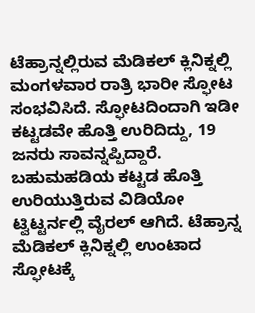ಟೆಹ್ರಾನ್ನಲ್ಲಿರುವ ಮೆಡಿಕಲ್ ಕ್ಲಿನಿಕ್ನಲ್ಲಿ ಮಂಗಳವಾರ ರಾತ್ರಿ ಭಾರೀ ಸ್ಫೋಟ ಸಂಭವಿಸಿದೆ. ಸ್ಫೋಟದಿಂದಾಗಿ ಇಡೀ ಕಟ್ಟಡವೇ ಹೊತ್ತಿ ಉರಿದಿದ್ದು, 19 ಜನರು ಸಾವನ್ನಪ್ಪಿದ್ದಾರೆ. ಬಹುಮಹಡಿಯ ಕಟ್ಟಡ ಹೊತ್ತಿ ಉರಿಯುತ್ತಿರುವ ವಿಡಿಯೋ ಟ್ವಿಟ್ಟರ್ನಲ್ಲಿ ವೈರಲ್ ಆಗಿದೆ. ಟೆಹ್ರಾನ್ನ ಮೆಡಿಕಲ್ ಕ್ಲಿನಿಕ್ನಲ್ಲಿ ಉಂಟಾದ ಸ್ಫೋಟಕ್ಕೆ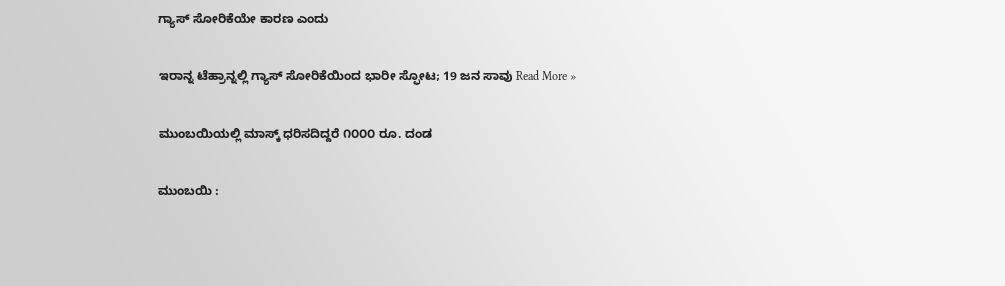ಗ್ಯಾಸ್ ಸೋರಿಕೆಯೇ ಕಾರಣ ಎಂದು

ಇರಾನ್ನ ಟೆಹ್ರಾನ್ನಲ್ಲಿ ಗ್ಯಾಸ್ ಸೋರಿಕೆಯಿಂದ ಭಾರೀ ಸ್ಫೋಟ; 19 ಜನ ಸಾವು Read More »

ಮುಂಬಯಿಯಲ್ಲಿ ಮಾಸ್ಕ್‌ ಧರಿಸದಿದ್ದರೆ ೧೦೦೦ ರೂ. ದಂಡ

ಮುಂಬಯಿ :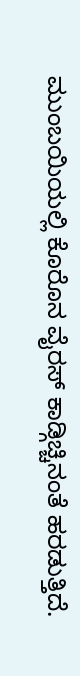ಮುಂಬಯಿಯಲ್ಲಿ ಕೊರೊನ ವೈರಸ್‌ ಕಾಡ್ಗಿಚ್ಚಿನಂತೆ ಹರಡುತ್ತಿದೆ.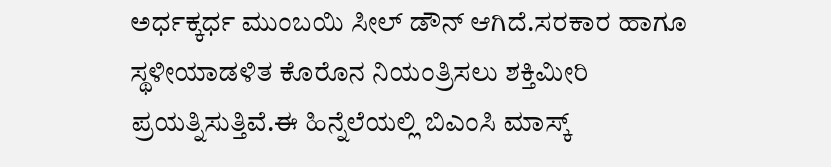ಅರ್ಧಕ್ಕರ್ಧ ಮುಂಬಯಿ ಸೀಲ್‌ ಡೌನ್‌ ಆಗಿದೆ.ಸರಕಾರ ಹಾಗೂ ಸ್ಥಳೀಯಾಡಳಿತ ಕೊರೊನ ನಿಯಂತ್ರಿಸಲು ಶಕ್ತಿಮೀರಿ ಪ್ರಯತ್ನಿಸುತ್ತಿವೆ.ಈ ಹಿನ್ನೆಲೆಯಲ್ಲಿ ಬಿಎಂಸಿ ಮಾಸ್ಕ್‌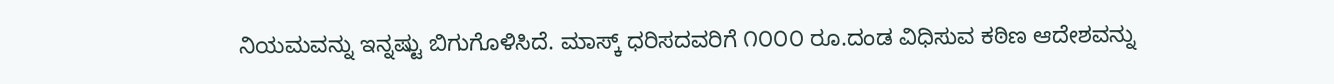ನಿಯಮವನ್ನು ಇನ್ನಷ್ಟು ಬಿಗುಗೊಳಿಸಿದೆ. ಮಾಸ್ಕ್‌ ಧರಿಸದವರಿಗೆ ೧೦೦೦ ರೂ.ದಂಡ ವಿಧಿಸುವ ಕಠಿಣ ಆದೇಶವನ್ನು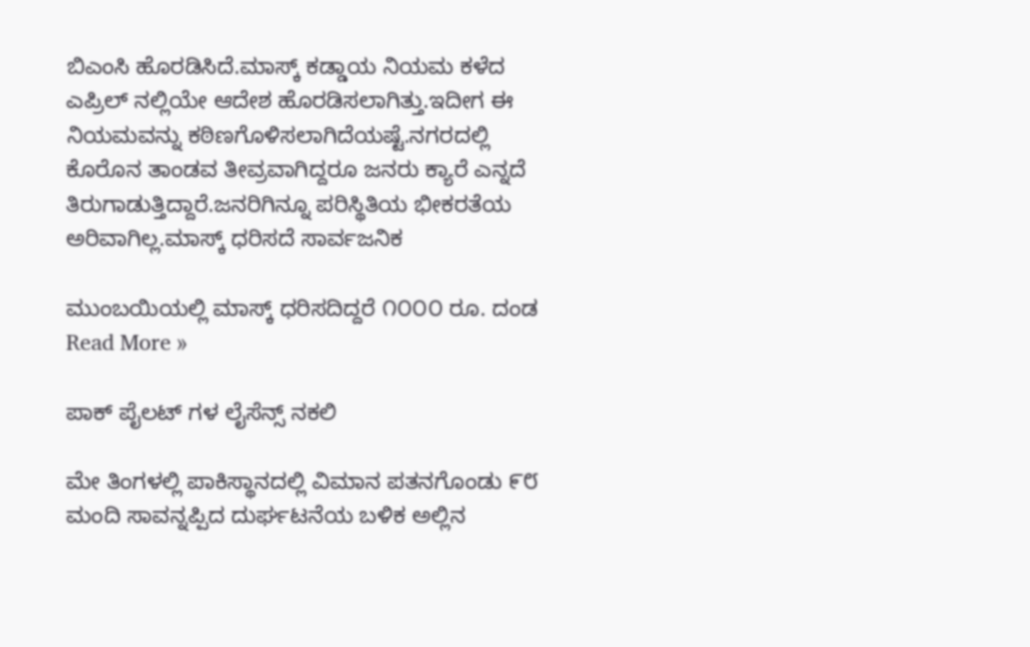ಬಿಎಂಸಿ ಹೊರಡಿಸಿದೆ.ಮಾಸ್ಕ್‌ ಕಡ್ಡಾಯ ನಿಯಮ ಕಳೆದ ಎಪ್ರಿಲ್ ನಲ್ಲಿಯೇ ಆದೇಶ ಹೊರಡಿಸಲಾಗಿತ್ತು.ಇದೀಗ ಈ ನಿಯಮವನ್ನು ಕಠಿಣಗೊಳಿಸಲಾಗಿದೆಯಷ್ಟೆ.ನಗರದಲ್ಲಿ ಕೊರೊನ ತಾಂಡವ ತೀವ್ರವಾಗಿದ್ದರೂ ಜನರು ಕ್ಯಾರೆ ಎನ್ನದೆ ತಿರುಗಾಡುತ್ತಿದ್ದಾರೆ.ಜನರಿಗಿನ್ನೂ ಪರಿಸ್ಥಿತಿಯ ಭೀಕರತೆಯ ಅರಿವಾಗಿಲ್ಲ.ಮಾಸ್ಕ್‌ ಧರಿಸದೆ ಸಾರ್ವಜನಿಕ

ಮುಂಬಯಿಯಲ್ಲಿ ಮಾಸ್ಕ್‌ ಧರಿಸದಿದ್ದರೆ ೧೦೦೦ ರೂ. ದಂಡ Read More »

ಪಾಕ್‌ ಪೈಲಟ್ ಗಳ ಲೈಸೆನ್ಸ್‌ ನಕಲಿ

ಮೇ ತಿಂಗಳಲ್ಲಿ ಪಾಕಿಸ್ಥಾನದಲ್ಲಿ ವಿಮಾನ ಪತನಗೊಂಡು ೯೮ ಮಂದಿ ಸಾವನ್ನಪ್ಪಿದ ದುರ್ಘಟನೆಯ ಬಳಿಕ ಅಲ್ಲಿನ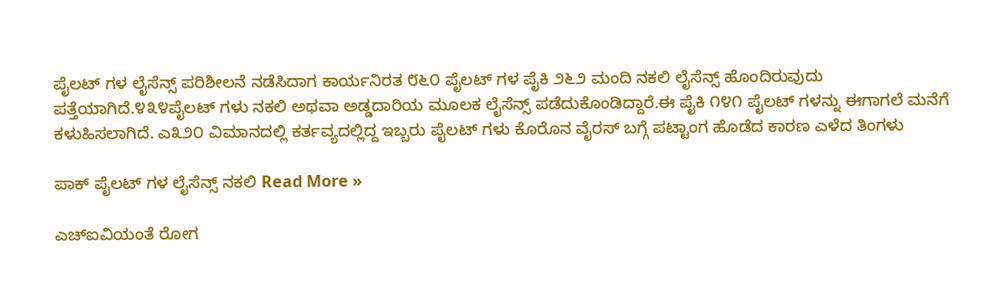ಪೈಲಟ್ ಗಳ ಲೈಸೆನ್ಸ್‌ ಪರಿಶೀಲನೆ ನಡೆಸಿದಾಗ ಕಾರ್ಯನಿರತ ೮೬೦ ಪೈಲಟ್ ಗಳ ಪೈಕಿ ೨೬೨ ಮಂದಿ ನಕಲಿ ಲೈಸೆನ್ಸ್‌ ಹೊಂದಿರುವುದು ಪತ್ತೆಯಾಗಿದೆ.೪೩೪ಪೈಲಟ್‌ ಗಳು ನಕಲಿ ಅಥವಾ ಅಡ್ಡದಾರಿಯ ಮೂಲಕ ಲೈಸೆನ್ಸ್ ಪಡೆದುಕೊಂಡಿದ್ದಾರೆ.ಈ ಪೈಕಿ ೧೪೧ ಪೈಲಟ್‌ ಗಳನ್ನು ಈಗಾಗಲೆ ಮನೆಗೆ ಕಳುಹಿಸಲಾಗಿದೆ. ಎ೩೨೦ ವಿಮಾನದಲ್ಲಿ ಕರ್ತವ್ಯದಲ್ಲಿದ್ದ ಇಬ್ಬರು ಪೈಲಟ್‌ ಗಳು ಕೊರೊನ ವೈರಸ್‌ ಬಗ್ಗೆ ಪಟ್ಟಾಂಗ ಹೊಡೆದ ಕಾರಣ ಎಳೆದ ತಿಂಗಳು

ಪಾಕ್‌ ಪೈಲಟ್ ಗಳ ಲೈಸೆನ್ಸ್‌ ನಕಲಿ Read More »

ಎಚ್‌ಐವಿಯಂತೆ ರೋಗ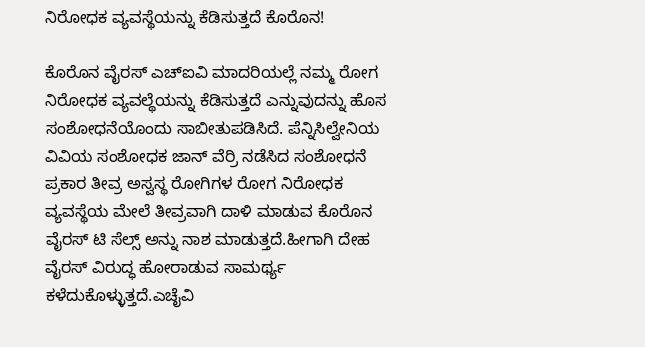ನಿರೋಧಕ ವ್ಯವಸ್ಥೆಯನ್ನು ಕೆಡಿಸುತ್ತದೆ ಕೊರೊನ!

ಕೊರೊನ ವೈರಸ್‌ ಎಚ್‌ಐವಿ ಮಾದರಿಯಲ್ಲೆ ನಮ್ಮ ರೋಗ ನಿರೋಧಕ ವ್ಯವಲ್ಥೆಯನ್ನು ಕೆಡಿಸುತ್ತದೆ ಎನ್ನುವುದನ್ನು ಹೊಸ ಸಂಶೋಧನೆಯೊಂದು ಸಾಬೀತುಪಡಿಸಿದೆ. ಪೆನ್ನಿಸಿಲ್ವೇನಿಯ ವಿವಿಯ ಸಂಶೋಧಕ ಜಾನ್‌ ವೆರ್ರಿ ನಡೆಸಿದ ಸಂಶೋಧನೆ ಪ್ರಕಾರ ತೀವ್ರ ಅಸ್ವಸ್ಥ ರೋಗಿಗಳ ರೋಗ ನಿರೋಧಕ ವ್ಯವಸ್ಥೆಯ ಮೇಲೆ ತೀವ್ರವಾಗಿ ದಾಳಿ ಮಾಡುವ ಕೊರೊನ ವೈರಸ್‌ ಟಿ ಸೆಲ್ಸ್‌ ಅನ್ನು ನಾಶ ಮಾಡುತ್ತದೆ.ಹೀಗಾಗಿ ದೇಹ ವೈರಸ್‌ ವಿರುದ್ಧ ಹೋರಾಡುವ ಸಾಮರ್ಥ್ಯ ಕಳೆದುಕೊಳ್ಳುತ್ತದೆ.ಎಚೈವಿ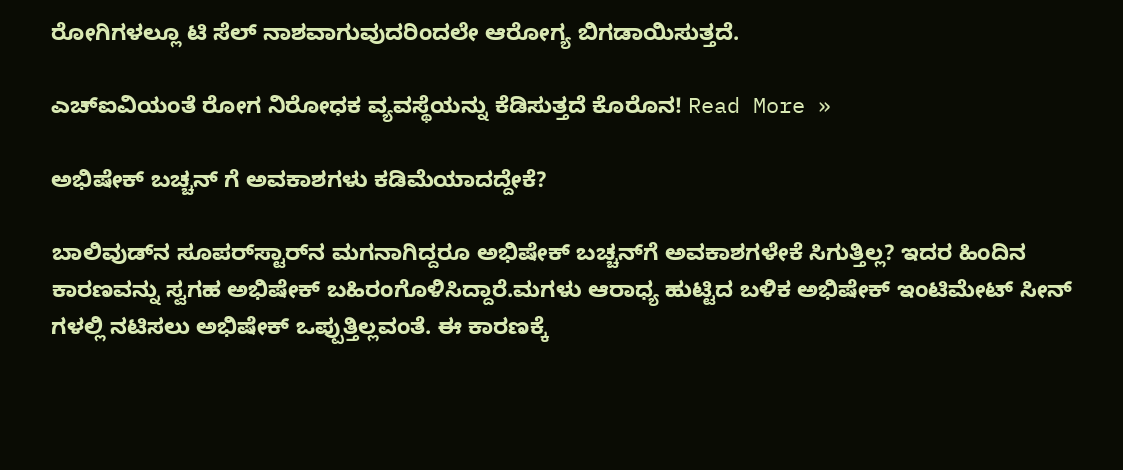ರೋಗಿಗಳಲ್ಲೂ ಟಿ ಸೆಲ್‌ ನಾಶವಾಗುವುದರಿಂದಲೇ ಆರೋಗ್ಯ ಬಿಗಡಾಯಿಸುತ್ತದೆ.

ಎಚ್‌ಐವಿಯಂತೆ ರೋಗ ನಿರೋಧಕ ವ್ಯವಸ್ಥೆಯನ್ನು ಕೆಡಿಸುತ್ತದೆ ಕೊರೊನ! Read More »

ಅಭಿಷೇಕ್‌ ಬಚ್ಚನ್ ಗೆ ಅವಕಾಶಗಳು ಕಡಿಮೆಯಾದದ್ದೇಕೆ?

ಬಾಲಿವುಡ್‌ನ ಸೂಪರ್‌ಸ್ಟಾರ್‌ನ ಮಗನಾಗಿದ್ದರೂ ಅಭಿಷೇಕ್‌ ಬಚ್ಚನ್‌ಗೆ ಅವಕಾಶಗಳೇಕೆ ಸಿಗುತ್ತಿಲ್ಲ? ಇದರ ಹಿಂದಿನ ಕಾರಣವನ್ನು ಸ್ವಗಹ ಅಭಿಷೇಕ್‌ ಬಹಿರಂಗೊಳಿಸಿದ್ದಾರೆ.ಮಗಳು ಆರಾಧ್ಯ ಹುಟ್ಟಿದ ಬಳಿಕ ಅಭಿಷೇಕ್‌ ಇಂಟಿಮೇಟ್‌ ಸೀನ್ ಗಳಲ್ಲಿ ನಟಿಸಲು ಅಭಿಷೇಕ್‌ ಒಪ್ಪುತ್ತಿಲ್ಲವಂತೆ. ಈ ಕಾರಣಕ್ಕೆ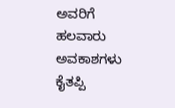ಅವರಿಗೆ ಹಲವಾರು ಅವಕಾಶಗಳು ಕೈತಪ್ಪಿ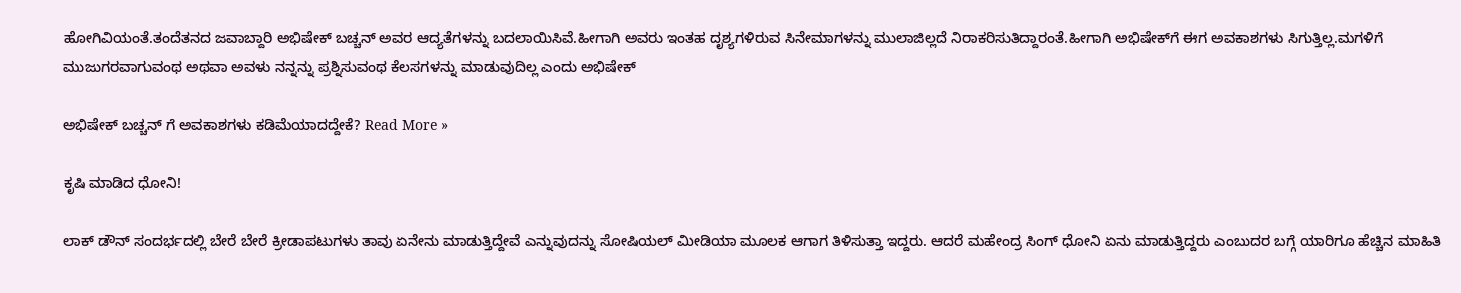ಹೋಗಿವಿಯಂತೆ.ತಂದೆತನದ ಜವಾಬ್ದಾರಿ ಅಭಿಷೇಕ್‌ ಬಚ್ಚನ್‌ ಅವರ ಆದ್ಯತೆಗಳನ್ನು ಬದಲಾಯಿಸಿವೆ.ಹೀಗಾಗಿ ಅವರು ಇಂತಹ ದೃಶ್ಯಗಳಿರುವ ಸಿನೇಮಾಗಳನ್ನು ಮುಲಾಜಿಲ್ಲದೆ ನಿರಾಕರಿಸುತಿದ್ದಾರಂತೆ.ಹೀಗಾಗಿ ಅಭಿಷೇಕ್‌ಗೆ ಈಗ ಅವಕಾಶಗಳು ಸಿಗುತ್ತಿಲ್ಲ.ಮಗಳಿಗೆ ಮುಜುಗರವಾಗುವಂಥ ಅಥವಾ ಅವಳು ನನ್ನನ್ನು ಪ್ರಶ್ನಿಸುವಂಥ ಕೆಲಸಗಳನ್ನು ಮಾಡುವುದಿಲ್ಲ ಎಂದು ಅಭಿಷೇಕ್‌

ಅಭಿಷೇಕ್‌ ಬಚ್ಚನ್ ಗೆ ಅವಕಾಶಗಳು ಕಡಿಮೆಯಾದದ್ದೇಕೆ? Read More »

ಕೃಷಿ ಮಾಡಿದ ಧೋನಿ!

ಲಾಕ್‌ ಡೌನ್‌ ಸಂದರ್ಭದಲ್ಲಿ ಬೇರೆ ಬೇರೆ ಕ್ರೀಡಾಪಟುಗಳು ತಾವು ಏನೇನು ಮಾಡುತ್ತಿದ್ದೇವೆ ಎನ್ನುವುದನ್ನು ಸೋಷಿಯಲ್ ಮೀಡಿಯಾ ಮೂಲಕ ಆಗಾಗ ತಿಳಿಸುತ್ತಾ ಇದ್ದರು. ಆದರೆ ಮಹೇಂದ್ರ ಸಿಂಗ್‌ ಧೋನಿ ಏನು ಮಾಡುತ್ತಿದ್ದರು ಎಂಬುದರ ಬಗ್ಗೆ ಯಾರಿಗೂ ಹೆಚ್ಚಿನ ಮಾಹಿತಿ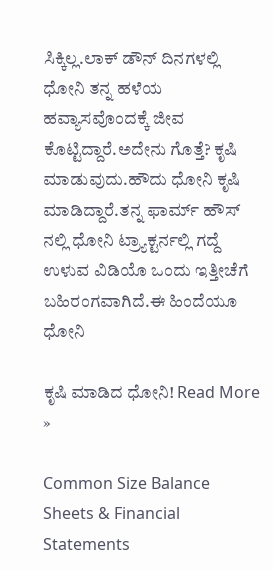ಸಿಕ್ಕಿಲ್ಲ.ಲಾಕ್‌ ಡೌನ್‌ ದಿನಗಳಲ್ಲಿ ಧೋನಿ ತನ್ನ ಹಳೆಯ ಹವ್ಯಾಸವೊಂದಕ್ಕೆ ಜೀವ ಕೊಟ್ಟಿದ್ದಾರೆ.ಅದೇನು ಗೊತ್ತೆ? ಕೃಷಿ ಮಾಡುವುದು.ಹೌದು ಧೋನಿ ಕೃಷಿ ಮಾಡಿದ್ದಾರೆ.ತನ್ನ ಫಾರ್ಮ್ ಹೌಸ್ ನಲ್ಲಿ ಧೋನಿ ಟ್ರ್ಯಾಕ್ಟರ್ನಲ್ಲಿ ಗದ್ದೆ ಉಳುವ ವಿಡಿಯೊ ಒಂದು ಇತ್ತೀಚೆಗೆ ಬಹಿರಂಗವಾಗಿದೆ.ಈ ಹಿಂದೆಯೂ ಧೋನಿ

ಕೃಷಿ ಮಾಡಿದ ಧೋನಿ! Read More »

Common Size Balance Sheets & Financial Statements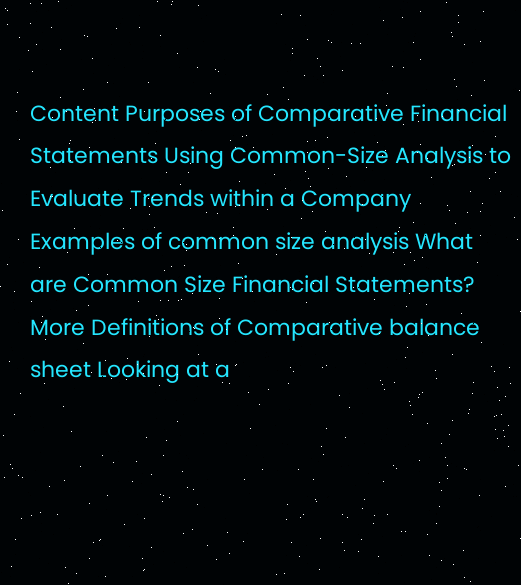Content Purposes of Comparative Financial Statements Using Common-Size Analysis to Evaluate Trends within a Company Examples of common size analysis What are Common Size Financial Statements? More Definitions of Comparative balance sheet Looking at a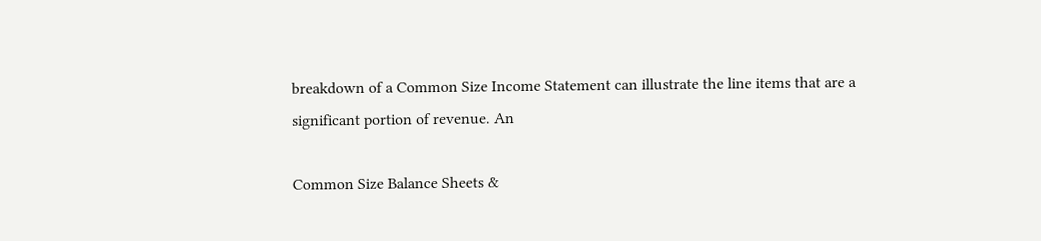breakdown of a Common Size Income Statement can illustrate the line items that are a significant portion of revenue. An

Common Size Balance Sheets &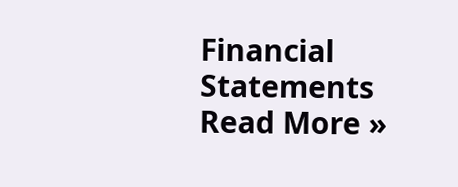Financial Statements Read More »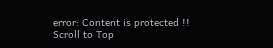error: Content is protected !!
Scroll to Top